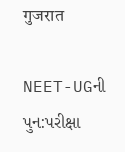गुजरात

NEET-UGની પુન:પરીક્ષા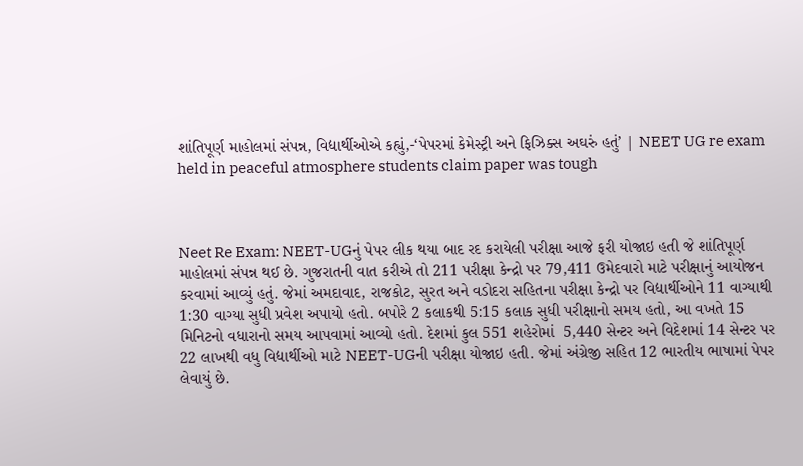શાંતિપૂર્ણ માહોલમાં સંપન્ન, વિદ્યાર્થીઓએ કહ્યું,-‘પેપરમાં કેમેસ્ટ્રી અને ફિઝિક્સ અઘરું હતું’ | NEET UG re exam held in peaceful atmosphere students claim paper was tough



Neet Re Exam: NEET-UGનું પેપર લીક થયા બાદ રદ કરાયેલી પરીક્ષા આજે ફરી યોજાઇ હતી જે શાંતિપૂર્ણ માહોલમાં સંપન્ન થઈ છે. ગુજરાતની વાત કરીએ તો 211 પરીક્ષા કેન્દ્રો પર 79,411 ઉમેદવારો માટે પરીક્ષાનું આયોજન કરવામાં આવ્યું હતું. જેમાં અમદાવાદ, રાજકોટ, સુરત અને વડોદરા સહિતના પરીક્ષા કેન્દ્રો પર વિદ્યાર્થીઓને 11 વાગ્યાથી 1:30 વાગ્યા સુધી પ્રવેશ અપાયો હતો. બપોરે 2 કલાકથી 5:15 કલાક સુધી પરીક્ષાનો સમય હતો, આ વખતે 15 મિનિટનો વધારાનો સમય આપવામાં આવ્યો હતો. દેશમાં કુલ 551 શહેરોમાં  5,440 સેન્ટર અને વિદેશમાં 14 સેન્ટર પર 22 લાખથી વધુ વિદ્યાર્થીઓ માટે NEET-UGની પરીક્ષા યોજાઇ હતી. જેમાં અંગ્રેજી સહિત 12 ભારતીય ભાષામાં પેપર લેવાયું છે.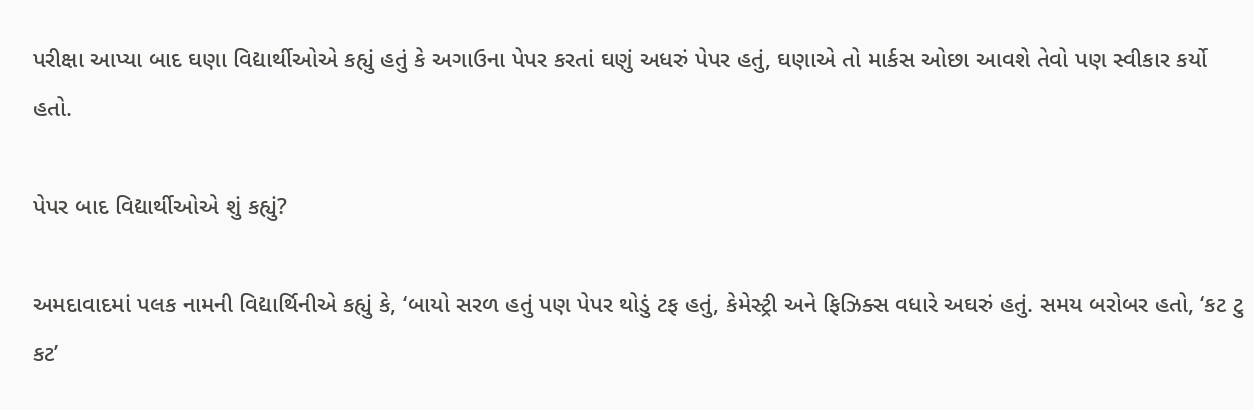પરીક્ષા આપ્યા બાદ ઘણા વિદ્યાર્થીઓએ કહ્યું હતું કે અગાઉના પેપર કરતાં ઘણું અધરું પેપર હતું, ઘણાએ તો માર્કસ ઓછા આવશે તેવો પણ સ્વીકાર કર્યો હતો.

પેપર બાદ વિદ્યાર્થીઓએ શું કહ્યું?

અમદાવાદમાં પલક નામની વિદ્યાર્થિનીએ કહ્યું કે, ‘બાયો સરળ હતું પણ પેપર થોડું ટફ હતું, કેમેસ્ટ્રી અને ફિઝિક્સ વધારે અઘરું હતું. સમય બરોબર હતો, ‘કટ ટુ કટ’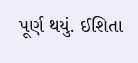પૂર્ણ થયું. ઈશિતા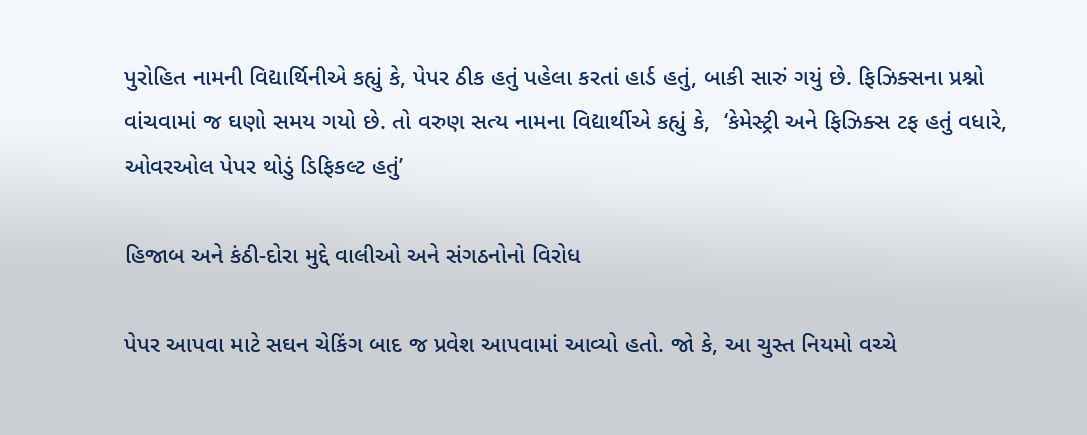પુરોહિત નામની વિદ્યાર્થિનીએ કહ્યું કે, પેપર ઠીક હતું પહેલા કરતાં હાર્ડ હતું, બાકી સારું ગયું છે. ફિઝિક્સના પ્રશ્નો વાંચવામાં જ ઘણો સમય ગયો છે. તો વરુણ સત્ય નામના વિદ્યાર્થીએ કહ્યું કે,  ‘કેમેસ્ટ્રી અને ફિઝિક્સ ટફ હતું વધારે, ઓવરઓલ પેપર થોડું ડિફિકલ્ટ હતું’

હિજાબ અને કંઠી-દોરા મુદ્દે વાલીઓ અને સંગઠનોનો વિરોધ

પેપર આપવા માટે સઘન ચેકિંગ બાદ જ પ્રવેશ આપવામાં આવ્યો હતો. જો કે, આ ચુસ્ત નિયમો વચ્ચે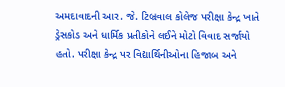અમદાવાદની આર. જે. ટિબ્રવાલ કોલેજ પરીક્ષા કેન્દ્ર ખાતે ડ્રેસકોડ અને ધાર્મિક પ્રતીકોને લઈને મોટો વિવાદ સર્જાયો હતો. પરીક્ષા કેન્દ્ર પર વિદ્યાર્થિનીઓના હિજાબ અને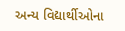અન્ય વિદ્યાર્થીઓના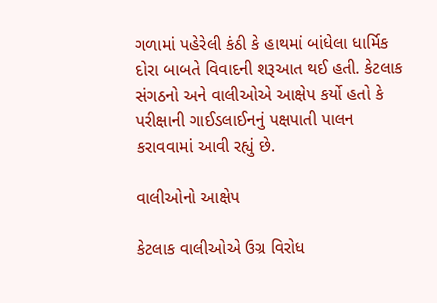ગળામાં પહેરેલી કંઠી કે હાથમાં બાંધેલા ધાર્મિક દોરા બાબતે વિવાદની શરૂઆત થઈ હતી. કેટલાક સંગઠનો અને વાલીઓએ આક્ષેપ કર્યો હતો કે પરીક્ષાની ગાઈડલાઈનનું પક્ષપાતી પાલન કરાવવામાં આવી રહ્યું છે.

વાલીઓનો આક્ષેપ

કેટલાક વાલીઓએ ઉગ્ર વિરોધ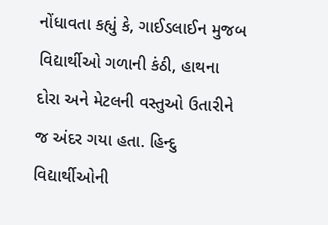નોંધાવતા કહ્યું કે, ગાઈડલાઈન મુજબ વિદ્યાર્થીઓ ગળાની કંઠી, હાથના દોરા અને મેટલની વસ્તુઓ ઉતારીને જ અંદર ગયા હતા. હિન્દુ વિદ્યાર્થીઓની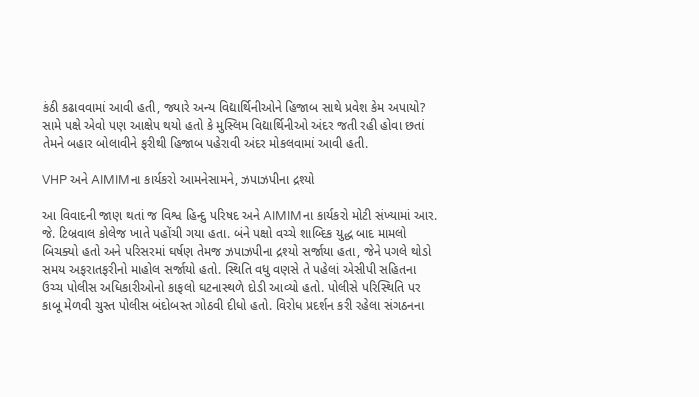કંઠી કઢાવવામાં આવી હતી, જ્યારે અન્ય વિદ્યાર્થિનીઓને હિજાબ સાથે પ્રવેશ કેમ અપાયો? સામે પક્ષે એવો પણ આક્ષેપ થયો હતો કે મુસ્લિમ વિદ્યાર્થિનીઓ અંદર જતી રહી હોવા છતાં તેમને બહાર બોલાવીને ફરીથી હિજાબ પહેરાવી અંદર મોકલવામાં આવી હતી.

VHP અને AIMIMના કાર્યકરો આમનેસામને, ઝપાઝપીના દ્રશ્યો

આ વિવાદની જાણ થતાં જ વિશ્વ હિન્દુ પરિષદ અને AIMIMના કાર્યકરો મોટી સંખ્યામાં આર. જે. ટિબ્રવાલ કોલેજ ખાતે પહોંચી ગયા હતા. બંને પક્ષો વચ્ચે શાબ્દિક યુદ્ધ બાદ મામલો બિચક્યો હતો અને પરિસરમાં ઘર્ષણ તેમજ ઝપાઝપીના દ્રશ્યો સર્જાયા હતા, જેને પગલે થોડો સમય અફરાતફરીનો માહોલ સર્જાયો હતો. સ્થિતિ વધુ વણસે તે પહેલાં એસીપી સહિતના ઉચ્ચ પોલીસ અધિકારીઓનો કાફલો ઘટનાસ્થળે દોડી આવ્યો હતો. પોલીસે પરિસ્થિતિ પર કાબૂ મેળવી ચુસ્ત પોલીસ બંદોબસ્ત ગોઠવી દીધો હતો. વિરોધ પ્રદર્શન કરી રહેલા સંગઠનના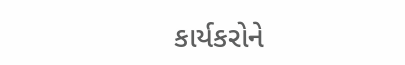કાર્યકરોને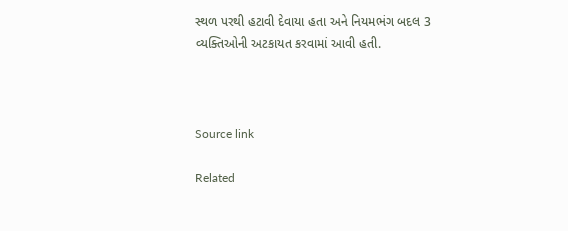સ્થળ પરથી હટાવી દેવાયા હતા અને નિયમભંગ બદલ 3 વ્યક્તિઓની અટકાયત કરવામાં આવી હતી.



Source link

Related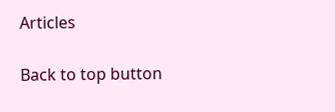Articles

Back to top button